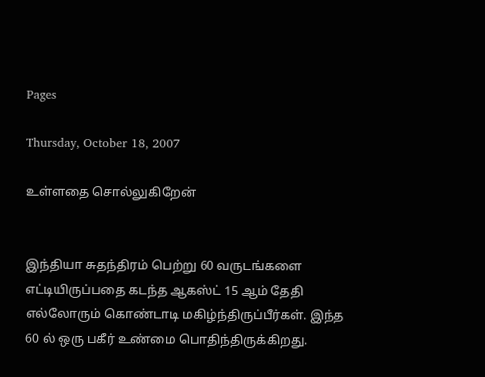Pages

Thursday, October 18, 2007

உள்ளதை சொல்லுகிறேன்


இந்தியா சுதந்திரம் பெற்று 60 வருடங்களை எட்டியிருப்பதை கடந்த ஆகஸ்ட் 15 ஆம் தேதி எல்லோரும் கொண்டாடி மகிழ்ந்திருப்பீர்கள். இந்த 60 ல் ஒரு பகீர் உண்மை பொதிந்திருக்கிறது.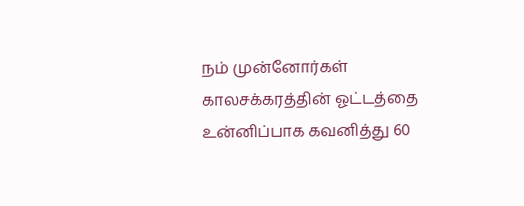நம் முன்னோர்கள் காலசக்கரத்தின் ஓட்டத்தை உன்னிப்பாக கவனித்து 60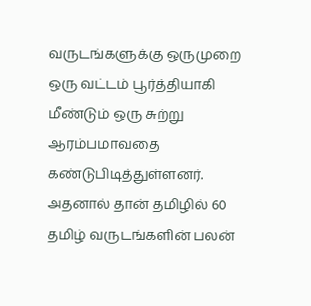வருடங்களுக்கு ஒருமுறை ஒரு வட்டம் பூர்த்தியாகி மீண்டும் ஒரு சுற்று ஆரம்பமாவதை கண்டுபிடித்துள்ளனர். அதனால் தான் தமிழில் 60 தமிழ் வருடங்களின் பலன்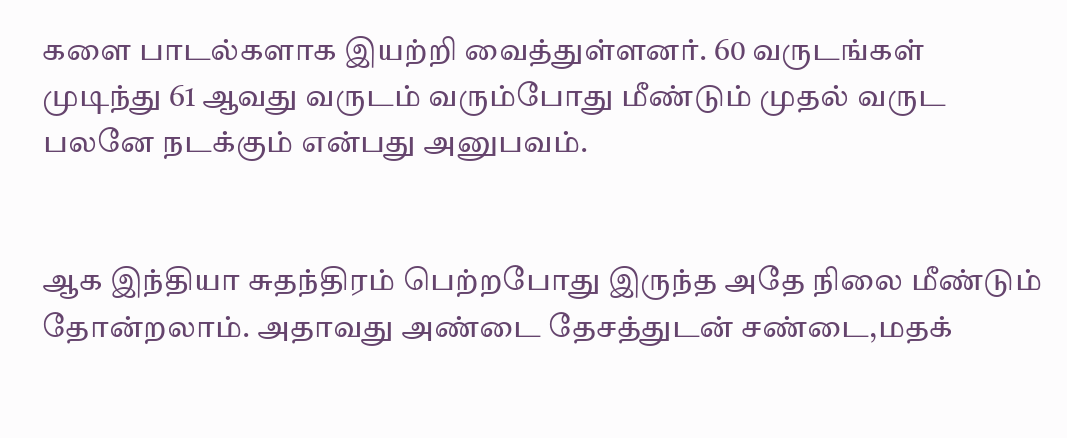களை பாடல்களாக இயற்றி வைத்துள்ளனர். 60 வருடங்கள் முடிந்து 61 ஆவது வருடம் வ‌ரும்போது மீண்டும் முத‌ல் வ‌ருட‌ ப‌ல‌னே ந‌ட‌க்கும் என்ப‌து அனுப‌வ‌ம்.


ஆக‌ இந்தியா சுத‌ந்திர‌ம் பெற்ற‌போது இருந்த‌ அதே நிலை மீண்டும் தோன்ற‌லாம். அதாவ‌து அண்டை தேச‌த்துட‌ன் ச‌ண்டை,ம‌த‌க்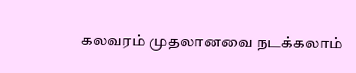க‌ல‌வ‌ர‌ம் முத‌லான‌வை ந‌ட‌க்க‌லாம்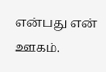என்ப‌து என் ஊக‌ம்.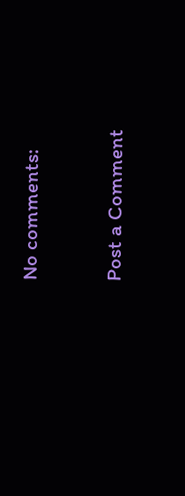No comments:

Post a Comment